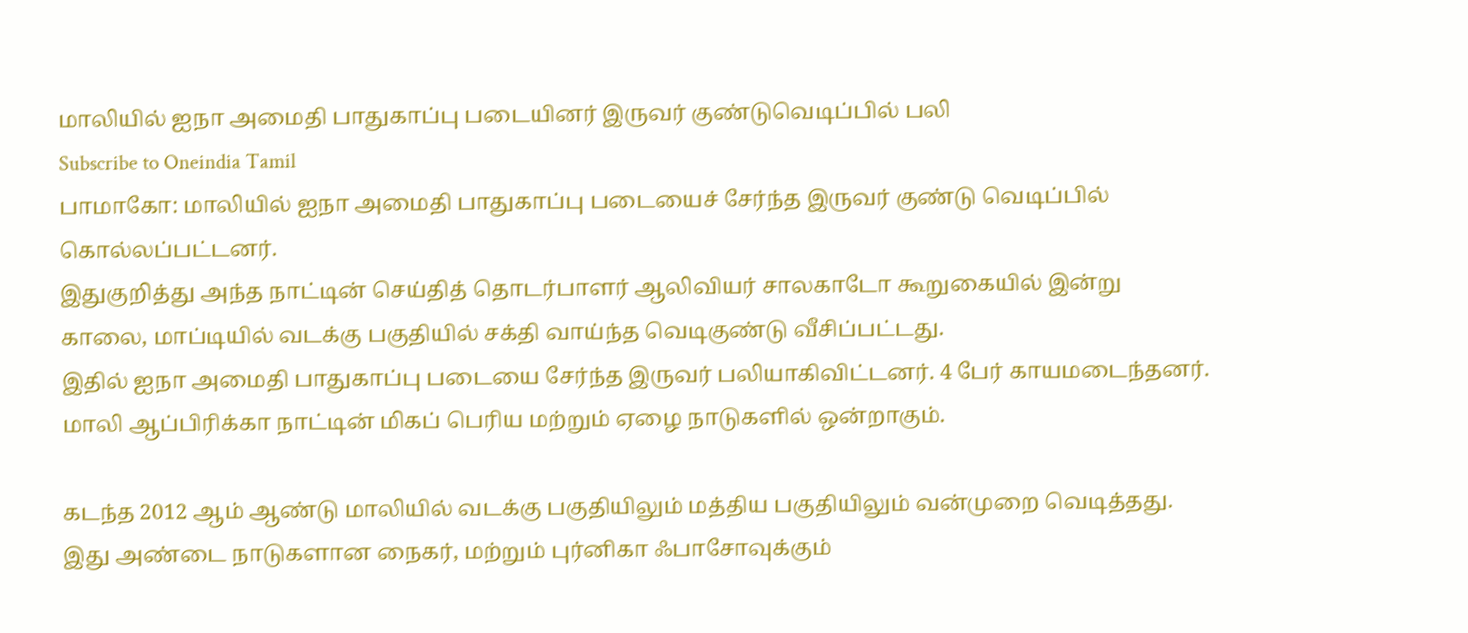மாலியில் ஐநா அமைதி பாதுகாப்பு படையினர் இருவர் குண்டுவெடிப்பில் பலி
Subscribe to Oneindia Tamil
பாமாகோ: மாலியில் ஐநா அமைதி பாதுகாப்பு படையைச் சேர்ந்த இருவர் குண்டு வெடிப்பில் கொல்லப்பட்டனர்.
இதுகுறித்து அந்த நாட்டின் செய்தித் தொடர்பாளர் ஆலிவியர் சாலகாடோ கூறுகையில் இன்று காலை, மாப்டியில் வடக்கு பகுதியில் சக்தி வாய்ந்த வெடிகுண்டு வீசிப்பட்டது.
இதில் ஐநா அமைதி பாதுகாப்பு படையை சேர்ந்த இருவர் பலியாகிவிட்டனர். 4 பேர் காயமடைந்தனர். மாலி ஆப்பிரிக்கா நாட்டின் மிகப் பெரிய மற்றும் ஏழை நாடுகளில் ஒன்றாகும்.

கடந்த 2012 ஆம் ஆண்டு மாலியில் வடக்கு பகுதியிலும் மத்திய பகுதியிலும் வன்முறை வெடித்தது. இது அண்டை நாடுகளான நைகர், மற்றும் புர்னிகா ஃபாசோவுக்கும்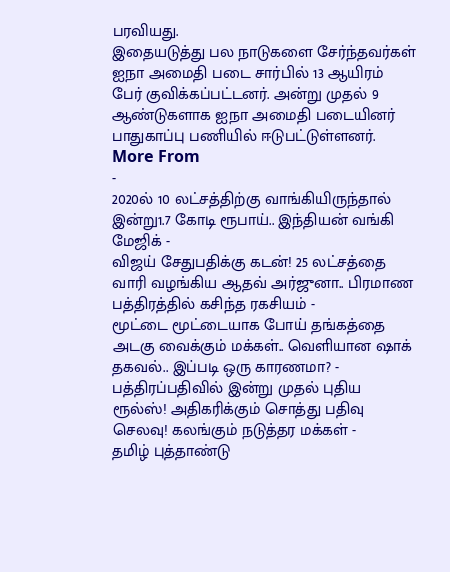பரவியது.
இதையடுத்து பல நாடுகளை சேர்ந்தவர்கள் ஐநா அமைதி படை சார்பில் 13 ஆயிரம் பேர் குவிக்கப்பட்டனர். அன்று முதல் 9 ஆண்டுகளாக ஐநா அமைதி படையினர் பாதுகாப்பு பணியில் ஈடுபட்டுள்ளனர்.
More From
-
2020ல் 10 லட்சத்திற்கு வாங்கியிருந்தால் இன்று1.7 கோடி ரூபாய்.. இந்தியன் வங்கி மேஜிக் -
விஜய் சேதுபதிக்கு கடன்! 25 லட்சத்தை வாரி வழங்கிய ஆதவ் அர்ஜுனா.. பிரமாண பத்திரத்தில் கசிந்த ரகசியம் -
மூட்டை மூட்டையாக போய் தங்கத்தை அடகு வைக்கும் மக்கள்.. வெளியான ஷாக் தகவல்.. இப்படி ஒரு காரணமா? -
பத்திரப்பதிவில் இன்று முதல் புதிய ரூல்ஸ்! அதிகரிக்கும் சொத்து பதிவு செலவு! கலங்கும் நடுத்தர மக்கள் -
தமிழ் புத்தாண்டு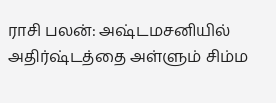ராசி பலன்: அஷ்டமசனியில் அதிர்ஷ்டத்தை அள்ளும் சிம்ம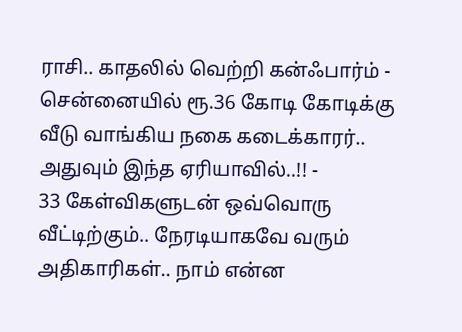ராசி.. காதலில் வெற்றி கன்ஃபார்ம் -
சென்னையில் ரூ.36 கோடி கோடிக்கு வீடு வாங்கிய நகை கடைக்காரர்.. அதுவும் இந்த ஏரியாவில்..!! -
33 கேள்விகளுடன் ஒவ்வொரு வீட்டிற்கும்.. நேரடியாகவே வரும் அதிகாரிகள்.. நாம் என்ன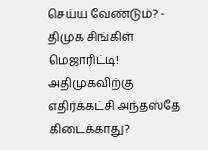செய்ய வேண்டும்? -
திமுக சிங்கிள் மெஜாரிட்டி! அதிமுகவிற்கு எதிர்க்கட்சி அந்தஸ்தே கிடைக்காது?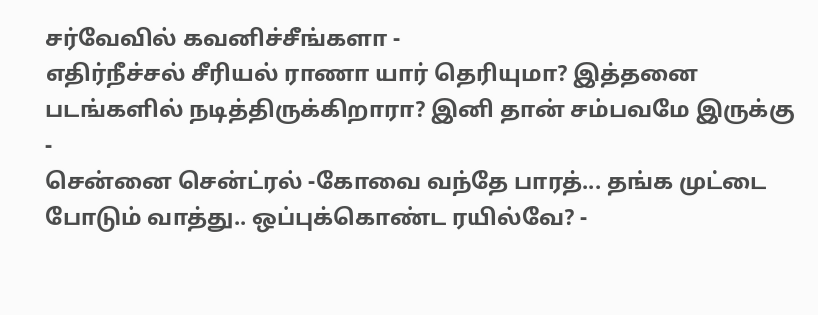சர்வேவில் கவனிச்சீங்களா -
எதிர்நீச்சல் சீரியல் ராணா யார் தெரியுமா? இத்தனை படங்களில் நடித்திருக்கிறாரா? இனி தான் சம்பவமே இருக்கு -
சென்னை சென்ட்ரல் -கோவை வந்தே பாரத்... தங்க முட்டை போடும் வாத்து.. ஒப்புக்கொண்ட ரயில்வே? -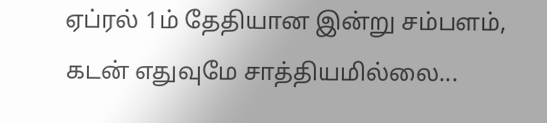ஏப்ரல் 1ம் தேதியான இன்று சம்பளம், கடன் எதுவுமே சாத்தியமில்லை...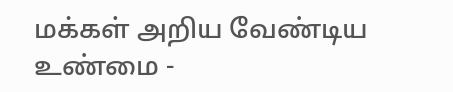மக்கள் அறிய வேண்டிய உண்மை -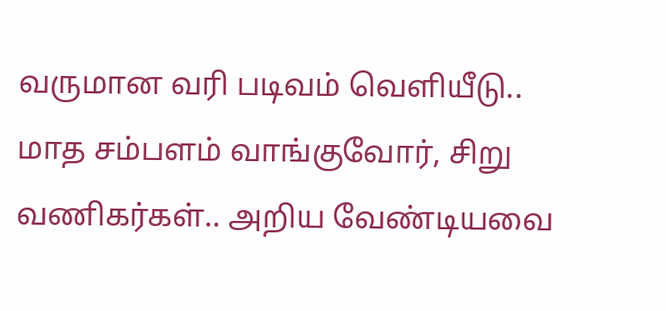வருமான வரி படிவம் வெளியீடு.. மாத சம்பளம் வாங்குவோர், சிறு வணிகர்கள்.. அறிய வேண்டியவை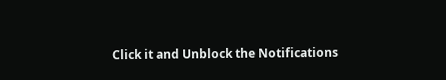Click it and Unblock the Notifications